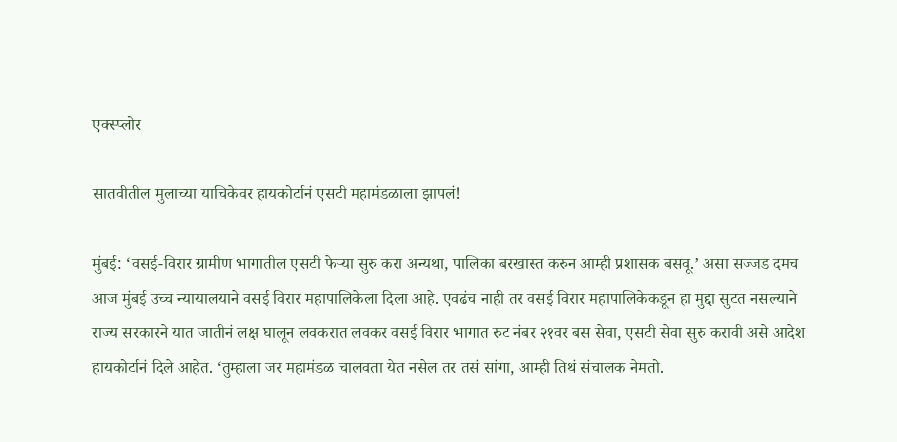एक्स्प्लोर

सातवीतील मुलाच्या याचिकेवर हायकोर्टानं एसटी महामंडळाला झापलं!

मुंबई: ‘वसई-विरार ग्रामीण भागातील एसटी फेऱ्या सुरु करा अन्यथा, पालिका बरखास्त करुन आम्ही प्रशासक बसवू.’ असा सज्जड दमच आज मुंबई उच्च न्यायालयाने वसई विरार महापालिकेला दिला आहे. एवढंच नाही तर वसई विरार महापालिकेकडून हा मुद्दा सुटत नसल्याने राज्य सरकारने यात जातीनं लक्ष घालून लवकरात लवकर वसई विरार भागात रुट नंबर २१वर बस सेवा, एसटी सेवा सुरु करावी असे आदेश हायकोर्टानं दिले आहेत. ‘तुम्हाला जर महामंडळ चालवता येत नसेल तर तसं सांगा, आम्ही तिथं संचालक नेमतो.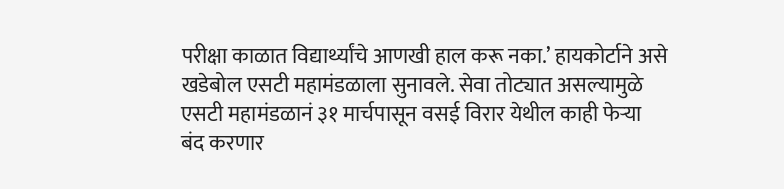परीक्षा काळात विद्यार्थ्यांचे आणखी हाल करू नका.’ हायकोर्टाने असे खडेबोल एसटी महामंडळाला सुनावले. सेवा तोट्यात असल्यामुळे एसटी महामंडळानं ३१ मार्चपासून वसई विरार येथील काही फेऱ्या बंद करणार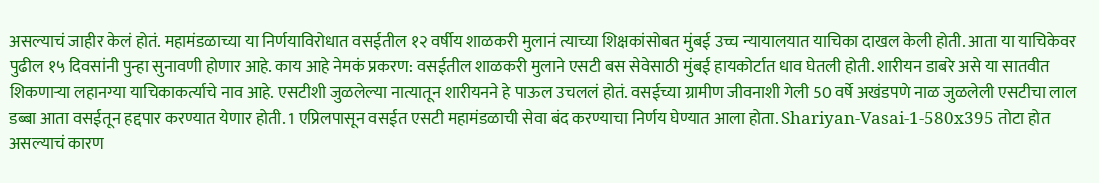असल्याचं जाहीर केलं होतं. महामंडळाच्या या निर्णयाविरोधात वसईतील १२ वर्षीय शाळकरी मुलानं त्याच्या शिक्षकांसोबत मुंबई उच्च न्यायालयात याचिका दाखल केली होती. आता या याचिकेवर पुढील १५ दिवसांनी पुन्हा सुनावणी होणार आहे. काय आहे नेमकं प्रकरण: वसईतील शाळकरी मुलाने एसटी बस सेवेसाठी मुंबई हायकोर्टात धाव घेतली होती. शारीयन डाबरे असे या सातवीत शिकणाऱ्या लहानग्या याचिकाकर्त्याचे नाव आहे. एसटीशी जुळलेल्या नात्यातून शारीयनने हे पाऊल उचललं होतं. वसईच्या ग्रामीण जीवनाशी गेली 50 वर्षे अखंडपणे नाळ जुळलेली एसटीचा लाल डब्बा आता वसईतून हद्दपार करण्यात येणार होती. 1 एप्रिलपासून वसईत एसटी महामंडळाची सेवा बंद करण्याचा निर्णय घेण्यात आला होता. Shariyan-Vasai-1-580x395 तोटा होत असल्याचं कारण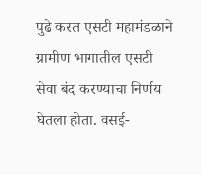पुढे करत एसटी महामंडळाने ग्रामीण भागातील एसटी सेवा बंद करण्याचा निर्णय घेतला होता. वसई-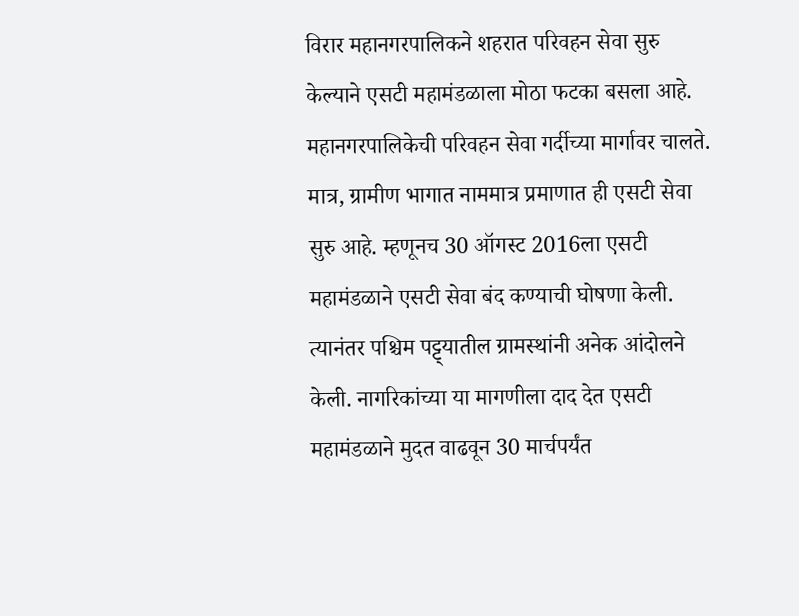विरार महानगरपालिकने शहरात परिवहन सेवा सुरु केल्याने एसटी महामंडळाला मोठा फटका बसला आहे. महानगरपालिकेची परिवहन सेवा गर्दीच्या मार्गावर चालते. मात्र, ग्रामीण भागात नाममात्र प्रमाणात ही एसटी सेवा सुरु आहे. म्हणूनच 30 ऑगस्ट 2016ला एसटी महामंडळाने एसटी सेवा बंद कण्याची घोषणा केली. त्यानंतर पश्चिम पट्ट्यातील ग्रामस्थांनी अनेक आंदोलने केली. नागरिकांच्या या मागणीला दाद देत एसटी महामंडळाने मुदत वाढवून 30 मार्चपर्यंत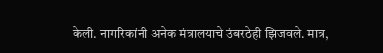केली. नागरिकांनी अनेक मंत्रालयाचे उंबरठेही झिजवले. मात्र,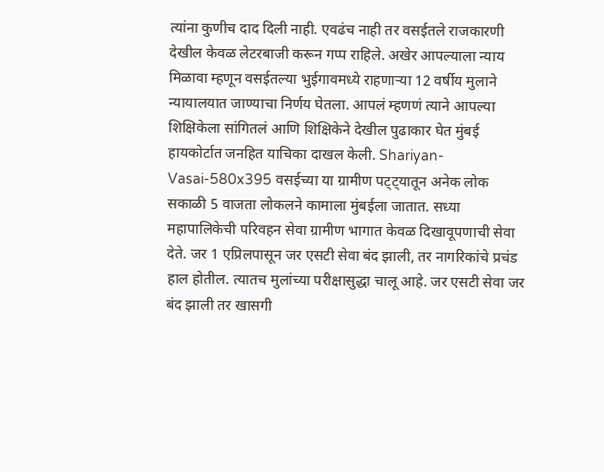त्यांना कुणीच दाद दिली नाही. एवढंच नाही तर वसईतले राजकारणी देखील केवळ लेटरबाजी करून गप्प राहिले. अखेर आपल्याला न्याय मिळावा म्हणून वसईतल्या भुईगावमध्ये राहणाऱ्या 12 वर्षीय मुलाने न्यायालयात जाण्याचा निर्णय घेतला. आपलं म्हणणं त्याने आपल्या शिक्षिकेला सांगितलं आणि शिक्षिकेने देखील पुढाकार घेत मुंबई हायकोर्टात जनहित याचिका दाखल केली. Shariyan-Vasai-580x395 वसईच्या या ग्रामीण पट्ट्यातून अनेक लोक सकाळी 5 वाजता लोकलने कामाला मुंबईला जातात. सध्या महापालिकेची परिवहन सेवा ग्रामीण भागात केवळ दिखावूपणाची सेवा देते. जर 1 एप्रिलपासून जर एसटी सेवा बंद झाली, तर नागरिकांचे प्रचंड हाल होतील. त्यातच मुलांच्या परीक्षासुद्धा चालू आहे. जर एसटी सेवा जर बंद झाली तर खासगी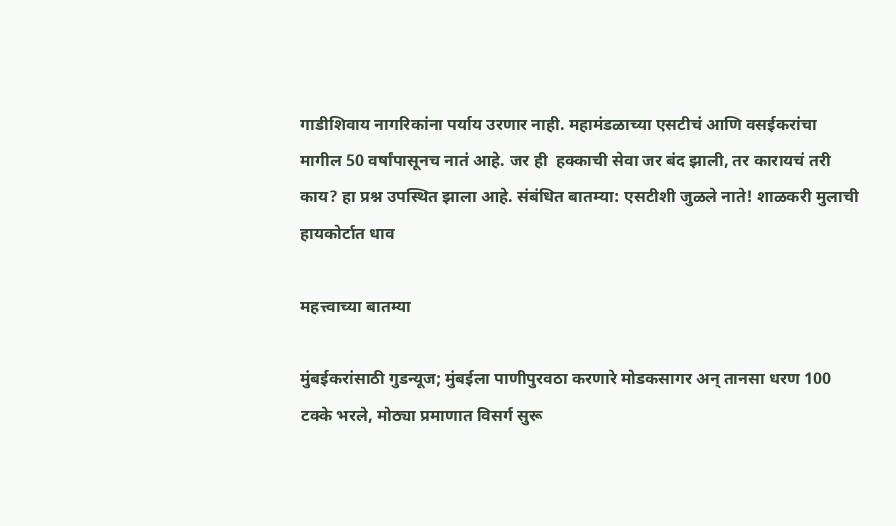गाडीशिवाय नागरिकांना पर्याय उरणार नाही. महामंडळाच्या एसटीचं आणि वसईकरांचा मागील 50 वर्षांपासूनच नातं आहे. जर ही  हक्काची सेवा जर बंद झाली, तर कारायचं तरी काय? हा प्रश्न उपस्थित झाला आहे. संबंधित बातम्या: एसटीशी जुळले नाते! शाळकरी मुलाची हायकोर्टात धाव

महत्त्वाच्या बातम्या

मुंबईकरांसाठी गुडन्यूज; मुंबईला पाणीपुरवठा करणारे मोडकसागर अन् तानसा धरण 100 टक्के भरले, मोठ्या प्रमाणात विसर्ग सुरू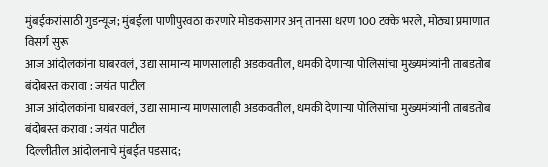मुंबईकरांसाठी गुडन्यूज; मुंबईला पाणीपुरवठा करणारे मोडकसागर अन् तानसा धरण 100 टक्के भरले, मोठ्या प्रमाणात विसर्ग सुरू
आज आंदोलकांना घाबरवलं, उद्या सामान्य माणसालाही अडकवतील, धमकी देणाऱ्या पोलिसांचा मुख्यमंत्र्यांनी ताबडतोब बंदोबस्त करावा : जयंत पाटील
आज आंदोलकांना घाबरवलं, उद्या सामान्य माणसालाही अडकवतील, धमकी देणाऱ्या पोलिसांचा मुख्यमंत्र्यांनी ताबडतोब बंदोबस्त करावा : जयंत पाटील
दिल्लीतील आंदोलनाचे मुंबईत पडसाद;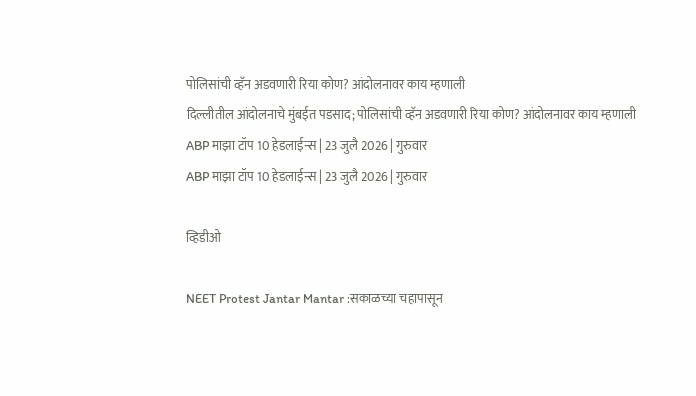पोलिसांची व्हॅन अडवणारी रिया कोण? आंदोलनावर काय म्हणाली
दिल्लीतील आंदोलनाचे मुंबईत पडसाद; पोलिसांची व्हॅन अडवणारी रिया कोण? आंदोलनावर काय म्हणाली
ABP माझा टॉप 10 हेडलाईन्स | 23 जुलै 2026 | गुरुवार
ABP माझा टॉप 10 हेडलाईन्स | 23 जुलै 2026 | गुरुवार

व्हिडीओ

NEET Protest Jantar Mantar :सकाळच्या चहापासून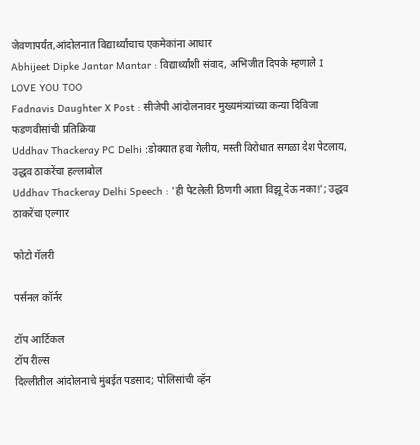जेवणापर्यंत,आंदोलनात विद्यार्थ्यांचाच एकमेकांना आधार
Abhijeet Dipke Jantar Mantar : विद्यार्थ्यांशी संवाद, अभिजीत दिपके म्हणाले I LOVE YOU TOO
Fadnavis Daughter X Post : सीजेपी आंदोलनावर मुख्यमंत्र्यांच्या कन्या दिविजा फडणवीसांची प्रतिक्रिया
Uddhav Thackeray PC Delhi :डोक्यात हवा गेलीय, मस्ती विरोधात सगळा देश पेटलाय, उद्धव ठाकरेंचा हल्लाबोल
Uddhav Thackeray Delhi Speech : 'ही पेटलेली ठिणगी आता विझू देऊ नका!'; उद्धव ठाकरेंचा एल्गार

फोटो गॅलरी

पर्सनल कॉर्नर

टॉप आर्टिकल
टॉप रील्स
दिल्लीतील आंदोलनाचे मुंबईत पडसाद; पोलिसांची व्हॅन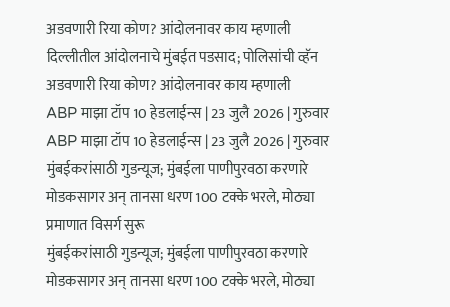अडवणारी रिया कोण? आंदोलनावर काय म्हणाली
दिल्लीतील आंदोलनाचे मुंबईत पडसाद; पोलिसांची व्हॅन अडवणारी रिया कोण? आंदोलनावर काय म्हणाली
ABP माझा टॉप 10 हेडलाईन्स | 23 जुलै 2026 | गुरुवार
ABP माझा टॉप 10 हेडलाईन्स | 23 जुलै 2026 | गुरुवार
मुंबईकरांसाठी गुडन्यूज; मुंबईला पाणीपुरवठा करणारे मोडकसागर अन् तानसा धरण 100 टक्के भरले, मोठ्या प्रमाणात विसर्ग सुरू
मुंबईकरांसाठी गुडन्यूज; मुंबईला पाणीपुरवठा करणारे मोडकसागर अन् तानसा धरण 100 टक्के भरले, मोठ्या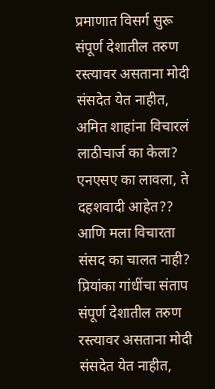प्रमाणात विसर्ग सुरू
संपूर्ण देशातील तरुण रस्त्यावर असताना मोदी संसदेत येत नाहीत, अमित शाहांना विचारलं लाठीचार्ज का केला? एनएसए का लावला, ते दहशवादी आहेत?? आणि मला विचारता संसद का चालत नाही? प्रियांका गांधींचा संताप
संपूर्ण देशातील तरुण रस्त्यावर असताना मोदी संसदेत येत नाहीत,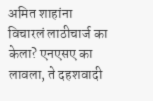अमित शाहांना विचारलं लाठीचार्ज का केला? एनएसए का लावला, ते दहशवादी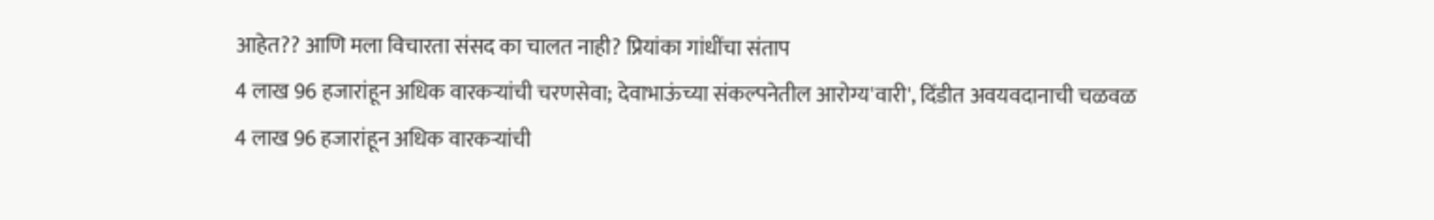आहेत?? आणि मला विचारता संसद का चालत नाही? प्रियांका गांधींचा संताप
4 लाख 96 हजारांहून अधिक वारकऱ्यांची चरणसेवा; देवाभाऊंच्या संकल्पनेतील आरोग्य'वारी', दिंडीत अवयवदानाची चळवळ
4 लाख 96 हजारांहून अधिक वारकऱ्यांची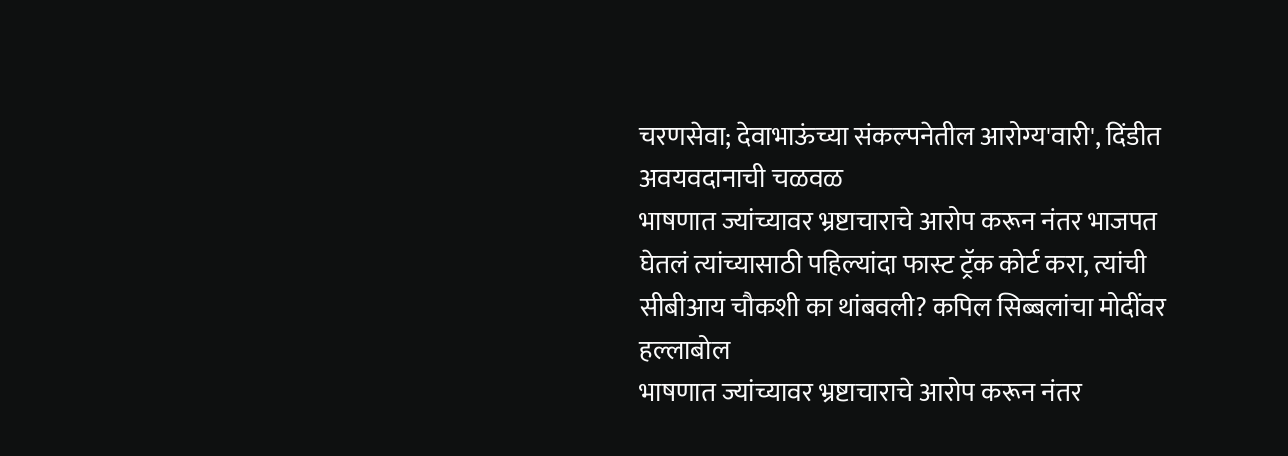चरणसेवा; देवाभाऊंच्या संकल्पनेतील आरोग्य'वारी', दिंडीत अवयवदानाची चळवळ
भाषणात ज्यांच्यावर भ्रष्टाचाराचे आरोप करून नंतर भाजपत घेतलं त्यांच्यासाठी पहिल्यांदा फास्ट ट्रॅक कोर्ट करा, त्यांची सीबीआय चौकशी का थांबवली? कपिल सिब्बलांचा मोदींवर हल्लाबोल
भाषणात ज्यांच्यावर भ्रष्टाचाराचे आरोप करून नंतर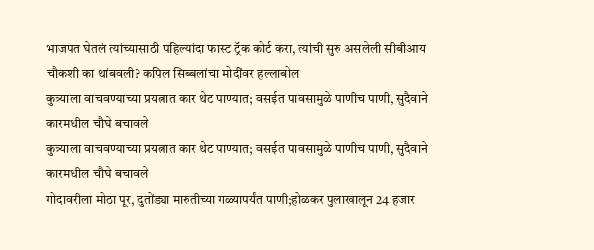भाजपत घेतलं त्यांच्यासाठी पहिल्यांदा फास्ट ट्रॅक कोर्ट करा, त्यांची सुरु असलेली सीबीआय चौकशी का थांबवली? कपिल सिब्बलांचा मोदींवर हल्लाबोल
कुत्र्याला वाचवण्याच्या प्रयत्नात कार थेट पाण्यात; वसईत पावसामुळे पाणीच पाणी, सुदैवाने कारमधील चौघे बचावले
कुत्र्याला वाचवण्याच्या प्रयत्नात कार थेट पाण्यात; वसईत पावसामुळे पाणीच पाणी, सुदैवाने कारमधील चौघे बचावले
गोदावरीला मोठा पूर, दुतोंड्या मारुतीच्या गळ्यापर्यंत पाणी;होळकर पुलाखालून 24 हजार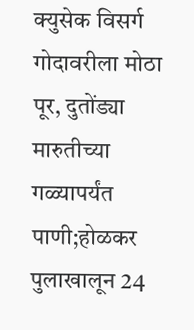क्युसेक विसर्ग
गोदावरीला मोठा पूर, दुतोंड्या मारुतीच्या गळ्यापर्यंत पाणी;होळकर पुलाखालून 24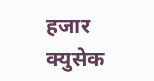हजार क्युसेक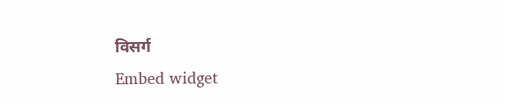विसर्ग
Embed widget